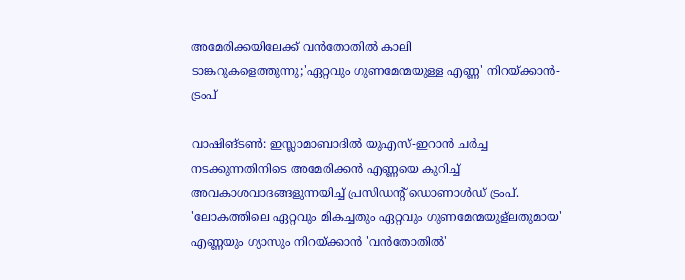അമേരിക്കയിലേക്ക് വൻതോതിൽ കാലി ടാങ്കറുകളെത്തുന്നു;'ഏറ്റവും ഗുണമേന്മയുള്ള എണ്ണ' നിറയ്ക്കാൻ- ട്രംപ്

വാഷിങ്ടൺ: ഇസ്ലാമാബാദിൽ യുഎസ്-ഇറാൻ ചർച്ച നടക്കുന്നതിനിടെ അമേരിക്കൻ എണ്ണയെ കുറിച്ച് അവകാശവാദങ്ങളുന്നയിച്ച് പ്രസിഡന്റ് ഡൊണാൾഡ് ട്രംപ്. 'ലോകത്തിലെ ഏറ്റവും മികച്ചതും ഏറ്റവും ഗുണമേന്മയുള്ലതുമായ' എണ്ണയും ഗ്യാസും നിറയ്ക്കാൻ 'വൻതോതിൽ'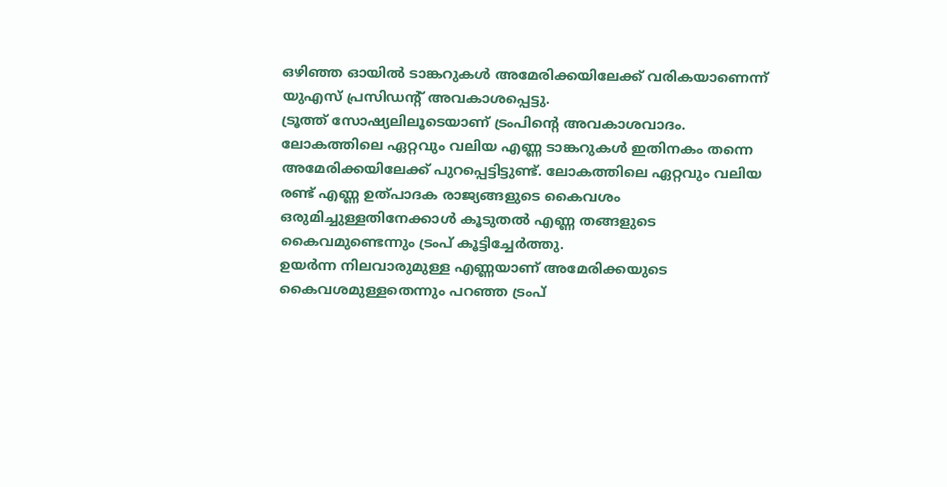ഒഴിഞ്ഞ ഓയിൽ ടാങ്കറുകൾ അമേരിക്കയിലേക്ക് വരികയാണെന്ന് യുഎസ് പ്രസിഡന്റ് അവകാശപ്പെട്ടു.
ട്രൂത്ത് സോഷ്യലിലൂടെയാണ് ട്രംപിന്റെ അവകാശവാദം. ലോകത്തിലെ ഏറ്റവും വലിയ എണ്ണ ടാങ്കറുകൾ ഇതിനകം തന്നെ അമേരിക്കയിലേക്ക് പുറപ്പെട്ടിട്ടുണ്ട്. ലോകത്തിലെ ഏറ്റവും വലിയ രണ്ട് എണ്ണ ഉത്പാദക രാജ്യങ്ങളുടെ കൈവശം ഒരുമിച്ചുള്ളതിനേക്കാൾ കൂടുതൽ എണ്ണ തങ്ങളുടെ കൈവമുണ്ടെന്നും ട്രംപ് കൂട്ടിച്ചേർത്തു.
ഉയർന്ന നിലവാരുമുള്ള എണ്ണയാണ് അമേരിക്കയുടെ കൈവശമുള്ളതെന്നും പറഞ്ഞ ട്രംപ്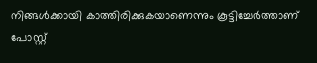നിങ്ങൾക്കായി കാത്തിരിക്കുകയാണെന്നും കൂട്ടിച്ചേർത്താണ് പോസ്റ്റ്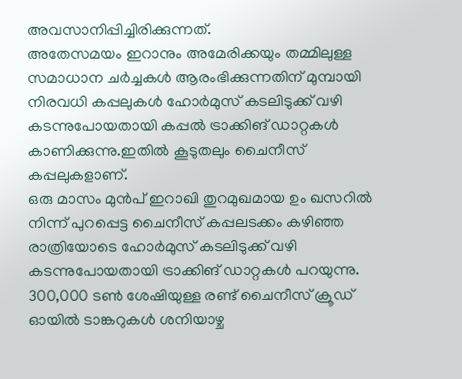അവസാനിപ്പിച്ചിരിക്കുന്നത്.
അതേസമയം ഇറാനും അമേരിക്കയും തമ്മിലുള്ള സമാധാന ചർച്ചകൾ ആരംഭിക്കുന്നതിന് മുമ്പായി നിരവധി കപ്പലുകൾ ഹോർമുസ് കടലിടുക്ക് വഴി കടന്നുപോയതായി കപ്പൽ ട്രാക്കിങ് ഡാറ്റകൾ കാണിക്കുന്നു.ഇതിൽ കൂടുതലും ചൈനീസ് കപ്പലുകളാണ്.
ഒരു മാസം മുൻപ് ഇറാഖി തുറമുഖമായ ഉം ഖസറിൽ നിന്ന് പുറപ്പെട്ട ചൈനീസ് കപ്പലടക്കം കഴിഞ്ഞ രാത്രിയോടെ ഹോർമുസ് കടലിടുക്ക് വഴി കടന്നുപോയതായി ട്രാക്കിങ് ഡാറ്റകൾ പറയുന്നു.
300,000 ടൺ ശേഷിയുള്ള രണ്ട് ചൈനീസ് ക്രൂഡ് ഓയിൽ ടാങ്കറുകൾ ശനിയാഴ്ച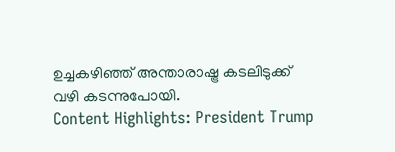ഉച്ചകഴിഞ്ഞ് അന്താരാഷ്ട്ര കടലിടുക്ക് വഴി കടന്നുപോയി.
Content Highlights: President Trump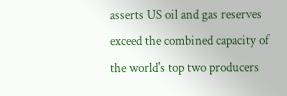asserts US oil and gas reserves exceed the combined capacity of the world's top two producers